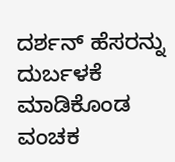ದರ್ಶನ್ ಹೆಸರನ್ನು ದುರ್ಬಳಕೆ ಮಾಡಿಕೊಂಡ ವಂಚಕ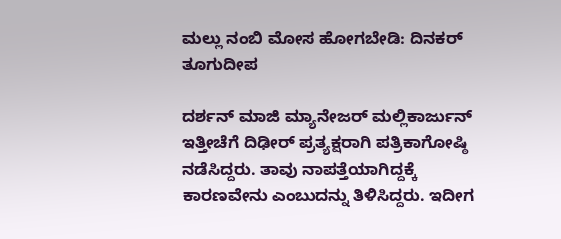ಮಲ್ಲು ನಂಬಿ ಮೋಸ ಹೋಗಬೇಡಿ: ದಿನಕರ್ ತೂಗುದೀಪ

ದರ್ಶನ್ ಮಾಜಿ ಮ್ಯಾನೇಜರ್ ಮಲ್ಲಿಕಾರ್ಜುನ್ ಇತ್ತೀಚೆಗೆ ದಿಢೀರ್ ಪ್ರತ್ಯಕ್ಷರಾಗಿ ಪತ್ರಿಕಾಗೋಷ್ಠಿ ನಡೆಸಿದ್ದರು. ತಾವು ನಾಪತ್ತೆಯಾಗಿದ್ದಕ್ಕೆ ಕಾರಣವೇನು ಎಂಬುದನ್ನು ತಿಳಿಸಿದ್ದರು. ಇದೀಗ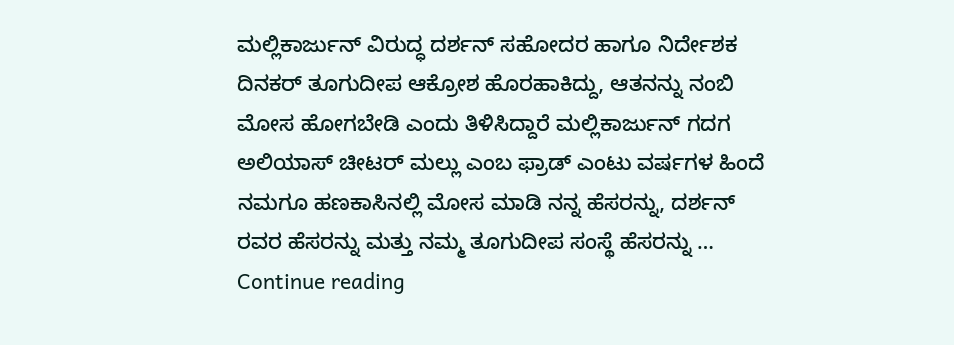ಮಲ್ಲಿಕಾರ್ಜುನ್ ವಿರುದ್ಧ ದರ್ಶನ್ ಸಹೋದರ ಹಾಗೂ ನಿರ್ದೇಶಕ ದಿನಕರ್ ತೂಗುದೀಪ ಆಕ್ರೋಶ ಹೊರಹಾಕಿದ್ದು, ಆತನನ್ನು ನಂಬಿ ಮೋಸ ಹೋಗಬೇಡಿ ಎಂದು ತಿಳಿಸಿದ್ದಾರೆ ಮಲ್ಲಿಕಾರ್ಜುನ್ ಗದಗ ಅಲಿಯಾಸ್ ಚೀಟರ್ ಮಲ್ಲು ಎಂಬ ಫ್ರಾಡ್ ಎಂಟು ವರ್ಷಗಳ ಹಿಂದೆ ನಮಗೂ ಹಣಕಾಸಿನಲ್ಲಿ ಮೋಸ ಮಾಡಿ ನನ್ನ ಹೆಸರನ್ನು, ದರ್ಶನ್ ರವರ ಹೆಸರನ್ನು ಮತ್ತು ನಮ್ಮ ತೂಗುದೀಪ ಸಂಸ್ಥೆ ಹೆಸರನ್ನು … Continue reading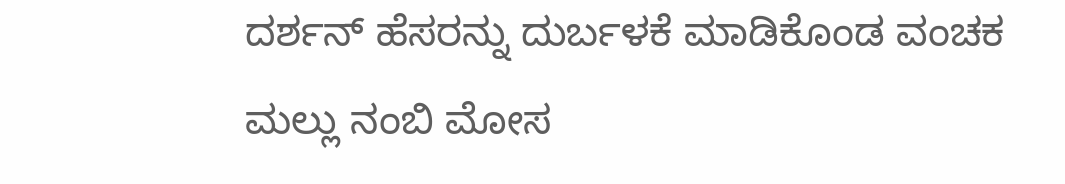ದರ್ಶನ್ ಹೆಸರನ್ನು ದುರ್ಬಳಕೆ ಮಾಡಿಕೊಂಡ ವಂಚಕ ಮಲ್ಲು ನಂಬಿ ಮೋಸ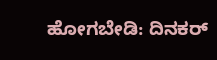ಹೋಗಬೇಡಿ: ದಿನಕರ್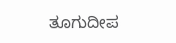ತೂಗುದೀಪ